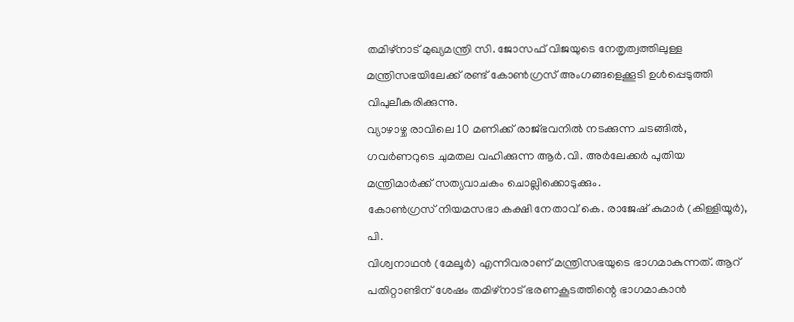തമിഴ്നാട് മുഖ്യമന്ത്രി സി. ജോസഫ് വിജയുടെ നേതൃത്വത്തിലുള്ള മന്ത്രിസഭയിലേക്ക് രണ്ട് കോൺഗ്രസ് അംഗങ്ങളെക്കൂടി ഉൾപ്പെടുത്തി വിപുലീകരിക്കുന്നു.
വ്യാഴാഴ്ച രാവിലെ 10 മണിക്ക് രാജ്ഭവനിൽ നടക്കുന്ന ചടങ്ങിൽ, ഗവർണറുടെ ചുമതല വഹിക്കുന്ന ആർ.വി. അർലേക്കർ പുതിയ മന്ത്രിമാർക്ക് സത്യവാചകം ചൊല്ലിക്കൊടുക്കും.
കോൺഗ്രസ് നിയമസഭാ കക്ഷി നേതാവ് കെ. രാജേഷ് കുമാർ (കിള്ളിയൂർ), പി.
വിശ്വനാഥൻ (മേലൂർ) എന്നിവരാണ് മന്ത്രിസഭയുടെ ഭാഗമാകുന്നത്. ആറ് പതിറ്റാണ്ടിന് ശേഷം തമിഴ്നാട് ഭരണകൂടത്തിന്റെ ഭാഗമാകാൻ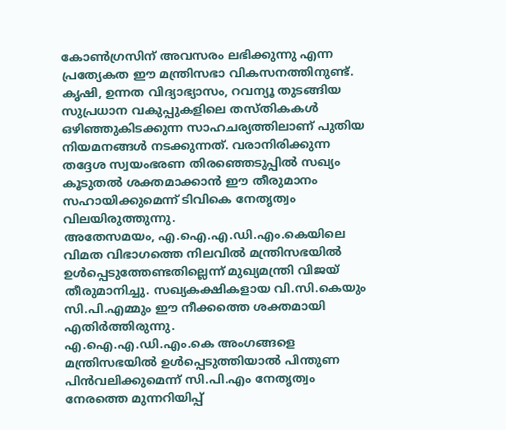കോൺഗ്രസിന് അവസരം ലഭിക്കുന്നു എന്ന പ്രത്യേകത ഈ മന്ത്രിസഭാ വികസനത്തിനുണ്ട്.
കൃഷി, ഉന്നത വിദ്യാഭ്യാസം, റവന്യൂ തുടങ്ങിയ സുപ്രധാന വകുപ്പുകളിലെ തസ്തികകൾ ഒഴിഞ്ഞുകിടക്കുന്ന സാഹചര്യത്തിലാണ് പുതിയ നിയമനങ്ങൾ നടക്കുന്നത്. വരാനിരിക്കുന്ന തദ്ദേശ സ്വയംഭരണ തിരഞ്ഞെടുപ്പിൽ സഖ്യം കൂടുതൽ ശക്തമാക്കാൻ ഈ തീരുമാനം സഹായിക്കുമെന്ന് ടിവികെ നേതൃത്വം വിലയിരുത്തുന്നു.
അതേസമയം, എ.ഐ.എ.ഡി.എം.കെയിലെ വിമത വിഭാഗത്തെ നിലവിൽ മന്ത്രിസഭയിൽ ഉൾപ്പെടുത്തേണ്ടതില്ലെന്ന് മുഖ്യമന്ത്രി വിജയ് തീരുമാനിച്ചു. സഖ്യകക്ഷികളായ വി.സി.കെയും സി.പി.എമ്മും ഈ നീക്കത്തെ ശക്തമായി എതിർത്തിരുന്നു.
എ.ഐ.എ.ഡി.എം.കെ അംഗങ്ങളെ മന്ത്രിസഭയിൽ ഉൾപ്പെടുത്തിയാൽ പിന്തുണ പിൻവലിക്കുമെന്ന് സി.പി.എം നേതൃത്വം നേരത്തെ മുന്നറിയിപ്പ്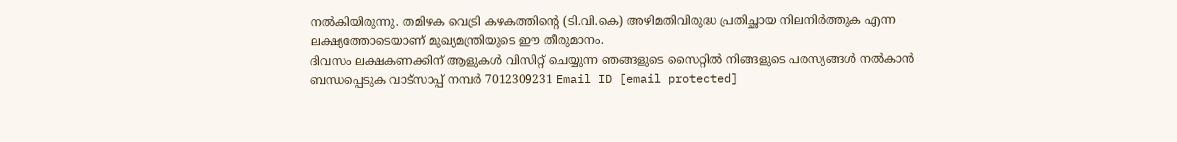നൽകിയിരുന്നു. തമിഴക വെട്രി കഴകത്തിന്റെ (ടി.വി.കെ) അഴിമതിവിരുദ്ധ പ്രതിച്ഛായ നിലനിർത്തുക എന്ന ലക്ഷ്യത്തോടെയാണ് മുഖ്യമന്ത്രിയുടെ ഈ തീരുമാനം.
ദിവസം ലക്ഷകണക്കിന് ആളുകൾ വിസിറ്റ് ചെയ്യുന്ന ഞങ്ങളുടെ സൈറ്റിൽ നിങ്ങളുടെ പരസ്യങ്ങൾ നൽകാൻ ബന്ധപ്പെടുക വാട്സാപ്പ് നമ്പർ 7012309231 Email ID [email protected]